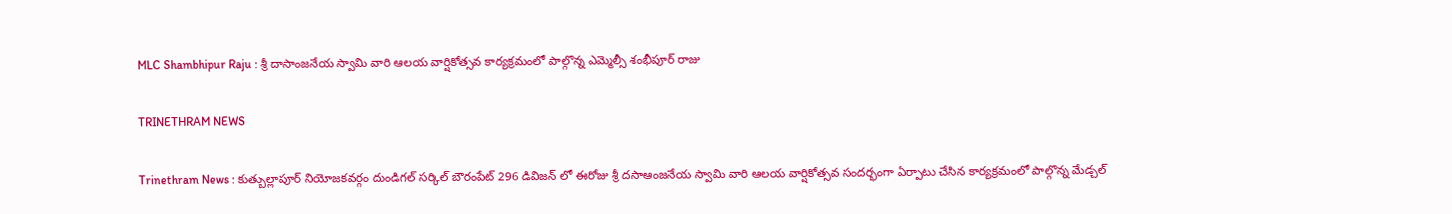MLC Shambhipur Raju : శ్రీ దాసాంజనేయ స్వామి వారి ఆలయ వార్షికోత్సవ కార్యక్రమంలో పాల్గొన్న ఎమ్మెల్సీ శంభీపూర్ రాజు

TRINETHRAM NEWS

Trinethram News : కుత్బుల్లాపూర్ నియోజకవర్గం దుండిగల్ సర్కిల్ బౌరంపేట్ 296 డివిజన్ లో ఈరోజు శ్రీ దసాఆంజనేయ స్వామి వారి ఆలయ వార్షికోత్సవ సందర్భంగా ఏర్పాటు చేసిన కార్యక్రమంలో పాల్గొన్న మేడ్చల్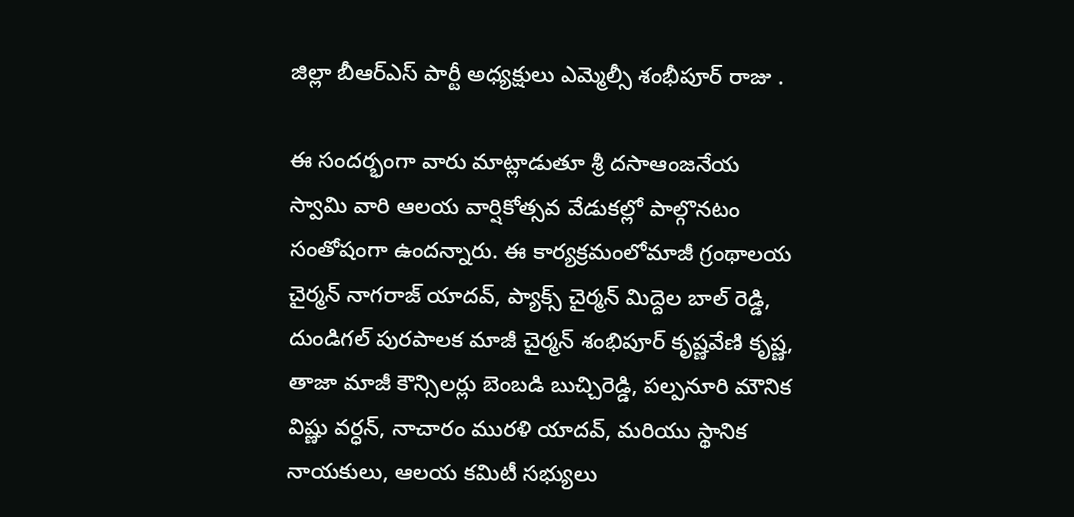జిల్లా బీఆర్ఎస్ పార్టీ అధ్యక్షులు ఎమ్మెల్సీ శంభీపూర్ రాజు .

ఈ సందర్భంగా వారు మాట్లాడుతూ శ్రీ దసాఆంజనేయ స్వామి వారి ఆలయ వార్షికోత్సవ వేడుకల్లో పాల్గొనటం సంతోషంగా ఉందన్నారు. ఈ కార్యక్రమంలోమాజీ గ్రంథాలయ చైర్మన్ నాగరాజ్ యాదవ్, ప్యాక్స్ చైర్మన్ మిద్దెల బాల్ రెడ్డి, దుండిగల్ పురపాలక మాజీ చైర్మన్ శంభిపూర్ కృష్ణవేణి కృష్ణ, తాజా మాజీ కౌన్సిలర్లు బెంబడి బుచ్చిరెడ్డి, పల్పనూరి మౌనిక విష్ణు వర్ధన్, నాచారం మురళి యాదవ్, మరియు స్థానిక నాయకులు, ఆలయ కమిటీ సభ్యులు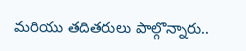మరియు తదితరులు పాల్గొన్నారు..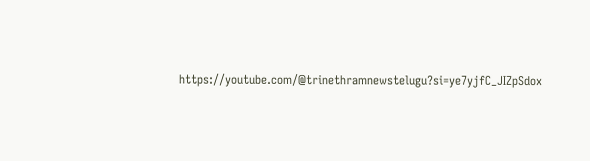https://youtube.com/@trinethramnewstelugu?si=ye7yjfC_JIZpSdox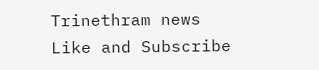Trinethram news
Like and Subscribe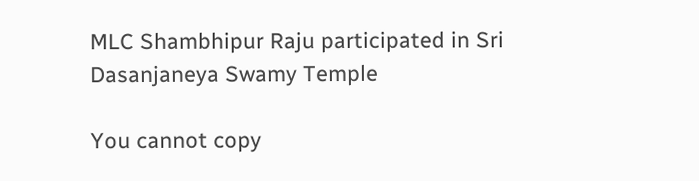MLC Shambhipur Raju participated in Sri Dasanjaneya Swamy Temple

You cannot copy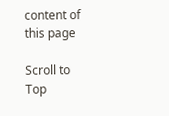content of this page

Scroll to Top